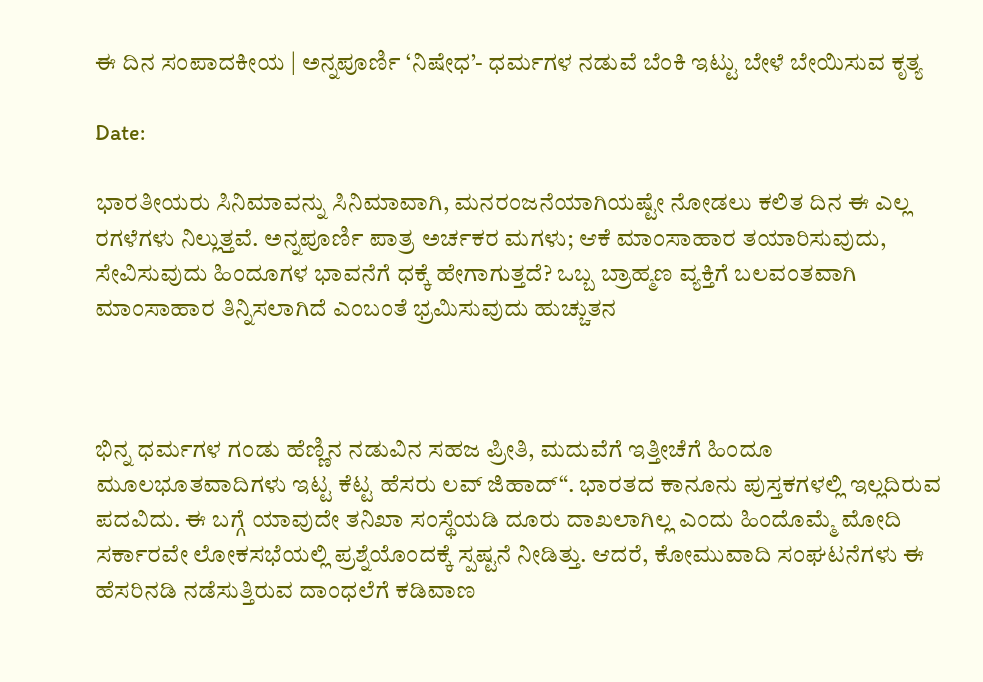ಈ ದಿನ ಸಂಪಾದಕೀಯ | ಅನ್ನಪೂರ್ಣಿ ‘ನಿಷೇಧ’- ಧರ್ಮಗಳ ನಡುವೆ ಬೆಂಕಿ ಇಟ್ಟು ಬೇಳೆ ಬೇಯಿಸುವ ಕೃತ್ಯ

Date:

ಭಾರತೀಯರು ಸಿನಿಮಾವನ್ನು ಸಿನಿಮಾವಾಗಿ, ಮನರಂಜನೆಯಾಗಿಯಷ್ಟೇ ನೋಡಲು ಕಲಿತ ದಿನ ಈ ಎಲ್ಲ ರಗಳೆಗಳು ನಿಲ್ಲುತ್ತವೆ. ಅನ್ನಪೂರ್ಣಿ ಪಾತ್ರ ಅರ್ಚಕರ ಮಗಳು; ಆಕೆ ಮಾಂಸಾಹಾರ ತಯಾರಿಸುವುದು, ಸೇವಿಸುವುದು ಹಿಂದೂಗಳ ಭಾವನೆಗೆ ಧಕ್ಕೆ ಹೇಗಾಗುತ್ತದೆ? ಒಬ್ಬ ಬ್ರಾಹ್ಮಣ ವ್ಯಕ್ತಿಗೆ ಬಲವಂತವಾಗಿ ಮಾಂಸಾಹಾರ ತಿನ್ನಿಸಲಾಗಿದೆ ಎಂಬಂತೆ ಭ್ರಮಿಸುವುದು ಹುಚ್ಚುತನ



ಭಿನ್ನ ಧರ್ಮಗಳ ಗಂಡು ಹೆಣ್ಣಿನ ನಡುವಿನ ಸಹಜ ಪ್ರೀತಿ, ಮದುವೆಗೆ ಇತ್ತೀಚೆಗೆ ಹಿಂದೂ ಮೂಲಭೂತವಾದಿಗಳು ಇಟ್ಟ ಕೆಟ್ಟ ಹೆಸರು ಲವ್‌ ಜಿಹಾದ್‌“. ಭಾರತದ ಕಾನೂನು ಪುಸ್ತಕಗಳಲ್ಲಿ ಇಲ್ಲದಿರುವ ಪದವಿದು. ಈ ಬಗ್ಗೆ ಯಾವುದೇ ತನಿಖಾ ಸಂಸ್ಥೆಯಡಿ ದೂರು ದಾಖಲಾಗಿಲ್ಲ ಎಂದು ಹಿಂದೊಮ್ಮೆ ಮೋದಿ ಸರ್ಕಾರವೇ ಲೋಕಸಭೆಯಲ್ಲಿ ಪ್ರಶ್ನೆಯೊಂದಕ್ಕೆ ಸ್ಪಷ್ಟನೆ ನೀಡಿತ್ತು. ಆದರೆ, ಕೋಮುವಾದಿ ಸಂಘಟನೆಗಳು ಈ ಹೆಸರಿನಡಿ ನಡೆಸುತ್ತಿರುವ ದಾಂಧಲೆಗೆ ಕಡಿವಾಣ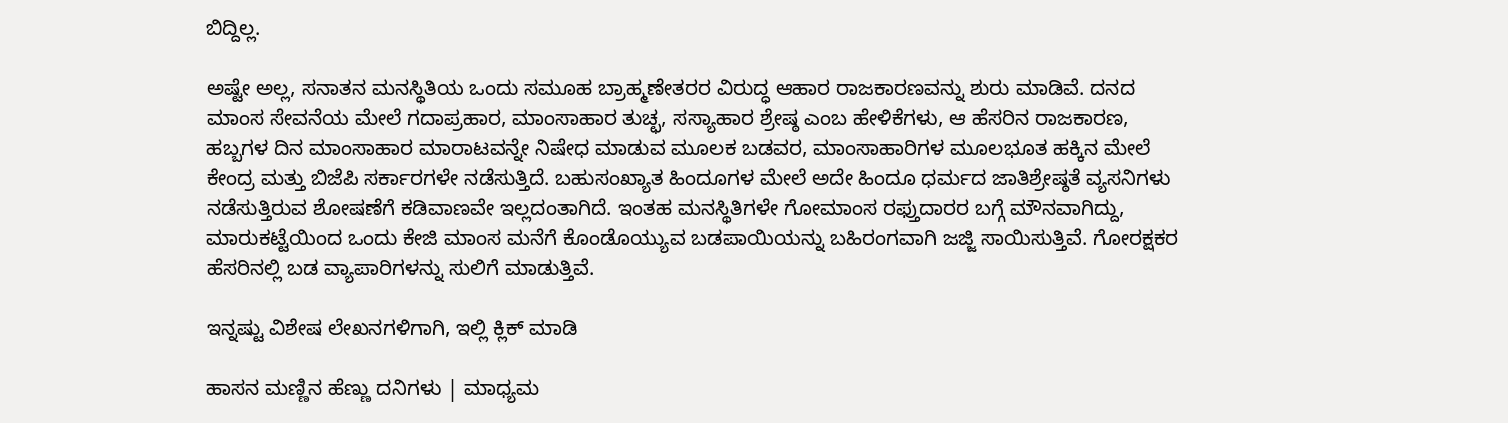ಬಿದ್ದಿಲ್ಲ.

ಅಷ್ಟೇ ಅಲ್ಲ, ಸನಾತನ ಮನಸ್ಥಿತಿಯ ಒಂದು ಸಮೂಹ ಬ್ರಾಹ್ಮಣೇತರರ ವಿರುದ್ಧ ಆಹಾರ ರಾಜಕಾರಣವನ್ನು ಶುರು ಮಾಡಿವೆ. ದನದ ಮಾಂಸ ಸೇವನೆಯ ಮೇಲೆ ಗದಾಪ್ರಹಾರ, ಮಾಂಸಾಹಾರ ತುಚ್ಛ, ಸಸ್ಯಾಹಾರ ಶ್ರೇಷ್ಠ ಎಂಬ ಹೇಳಿಕೆಗಳು, ಆ ಹೆಸರಿನ ರಾಜಕಾರಣ, ಹಬ್ಬಗಳ ದಿನ ಮಾಂಸಾಹಾರ ಮಾರಾಟವನ್ನೇ ನಿಷೇಧ ಮಾಡುವ ಮೂಲಕ ಬಡವರ, ಮಾಂಸಾಹಾರಿಗಳ ಮೂಲಭೂತ ಹಕ್ಕಿನ ಮೇಲೆ ಕೇಂದ್ರ ಮತ್ತು ಬಿಜೆಪಿ ಸರ್ಕಾರಗಳೇ ನಡೆಸುತ್ತಿದೆ. ಬಹುಸಂಖ್ಯಾತ ಹಿಂದೂಗಳ ಮೇಲೆ ಅದೇ ಹಿಂದೂ ಧರ್ಮದ ಜಾತಿಶ್ರೇಷ್ಠತೆ ವ್ಯಸನಿಗಳು ನಡೆಸುತ್ತಿರುವ ಶೋಷಣೆಗೆ ಕಡಿವಾಣವೇ ಇಲ್ಲದಂತಾಗಿದೆ. ಇಂತಹ ಮನಸ್ಥಿತಿಗಳೇ ಗೋಮಾಂಸ ರಫ್ತುದಾರರ ಬಗ್ಗೆ ಮೌನವಾಗಿದ್ದು, ಮಾರುಕಟ್ಟೆಯಿಂದ ಒಂದು ಕೇಜಿ ಮಾಂಸ ಮನೆಗೆ ಕೊಂಡೊಯ್ಯುವ ಬಡಪಾಯಿಯನ್ನು ಬಹಿರಂಗವಾಗಿ ಜಜ್ಜಿ ಸಾಯಿಸುತ್ತಿವೆ. ಗೋರಕ್ಷಕರ ಹೆಸರಿನಲ್ಲಿ ಬಡ ವ್ಯಾಪಾರಿಗಳನ್ನು ಸುಲಿಗೆ ಮಾಡುತ್ತಿವೆ.

ಇನ್ನಷ್ಟು ವಿಶೇಷ ಲೇಖನಗಳಿಗಾಗಿ, ಇಲ್ಲಿ ಕ್ಲಿಕ್ ಮಾಡಿ

ಹಾಸನ ಮಣ್ಣಿನ ಹೆಣ್ಣು ದನಿಗಳು | ಮಾಧ್ಯಮ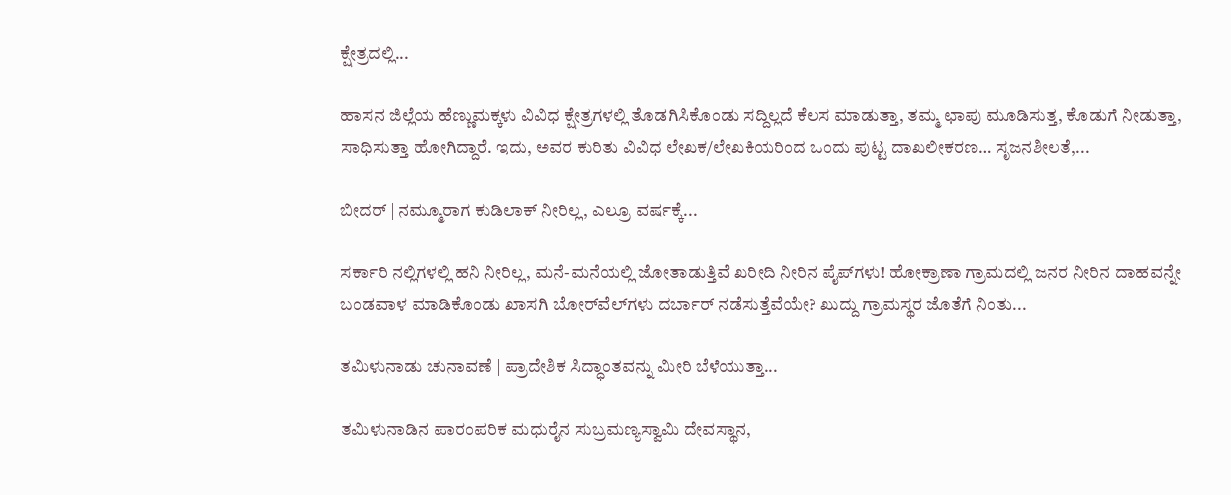ಕ್ಷೇತ್ರದಲ್ಲಿ...

ಹಾಸನ ಜಿಲ್ಲೆಯ ಹೆಣ್ಣುಮಕ್ಕಳು ವಿವಿಧ ಕ್ಷೇತ್ರಗಳಲ್ಲಿ ತೊಡಗಿಸಿಕೊಂಡು ಸದ್ದಿಲ್ಲದೆ ಕೆಲಸ ಮಾಡುತ್ತಾ, ತಮ್ಮ ಛಾಪು ಮೂಡಿಸುತ್ತ, ಕೊಡುಗೆ ನೀಡುತ್ತಾ, ಸಾಧಿಸುತ್ತಾ ಹೋಗಿದ್ದಾರೆ. ಇದು, ಅವರ ಕುರಿತು ವಿವಿಧ ಲೇಖಕ/ಲೇಖಕಿಯರಿಂದ ಒಂದು ಪುಟ್ಟ ದಾಖಲೀಕರಣ… ಸೃಜನಶೀಲತೆ,...

ಬೀದರ್ | ನಮ್ಮೂರಾಗ ಕುಡಿಲಾಕ್ ನೀರಿಲ್ಲ, ಎಲ್ರೂ ವರ್ಷಕ್ಕೆ...

ಸರ್ಕಾರಿ ನಲ್ಲಿಗಳಲ್ಲಿ ಹನಿ ನೀರಿಲ್ಲ, ಮನೆ-ಮನೆಯಲ್ಲಿ ಜೋತಾಡುತ್ತಿವೆ ಖರೀದಿ ನೀರಿನ ಪೈಪ್‌ಗಳು! ಹೋಕ್ರಾಣಾ ಗ್ರಾಮದಲ್ಲಿ ಜನರ ನೀರಿನ ದಾಹವನ್ನೇ ಬಂಡವಾಳ ಮಾಡಿಕೊಂಡು ಖಾಸಗಿ ಬೋರ್‌ವೆಲ್‌ಗಳು ದರ್ಬಾರ್‌ ನಡೆಸುತ್ತೆವೆಯೇ? ಖುದ್ದು ಗ್ರಾಮಸ್ಥರ ಜೊತೆಗೆ ನಿಂತು...

ತಮಿಳುನಾಡು ಚುನಾವಣೆ | ಪ್ರಾದೇಶಿಕ ಸಿದ್ಧಾಂತವನ್ನು ಮೀರಿ ಬೆಳೆಯುತ್ತಾ...

ತಮಿಳುನಾಡಿನ ಪಾರಂಪರಿಕ ಮಧುರೈನ ಸುಬ್ರಮಣ್ಯಸ್ವಾಮಿ ದೇವಸ್ಥಾನ,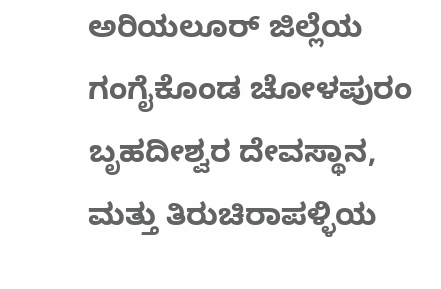ಅರಿಯಲೂರ್ ಜಿಲ್ಲೆಯ ಗಂಗೈಕೊಂಡ ಚೋಳಪುರಂ ಬೃಹದೀಶ್ವರ ದೇವಸ್ಥಾನ, ಮತ್ತು ತಿರುಚಿರಾಪಳ್ಳಿಯ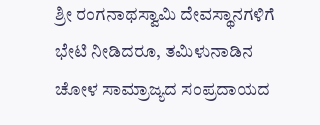ಶ್ರೀ ರಂಗನಾಥಸ್ವಾಮಿ ದೇವಸ್ಥಾನಗಳಿಗೆ ಭೇಟಿ ನೀಡಿದರೂ, ತಮಿಳುನಾಡಿನ ಚೋಳ ಸಾಮ್ರಾಜ್ಯದ ಸಂಪ್ರದಾಯದ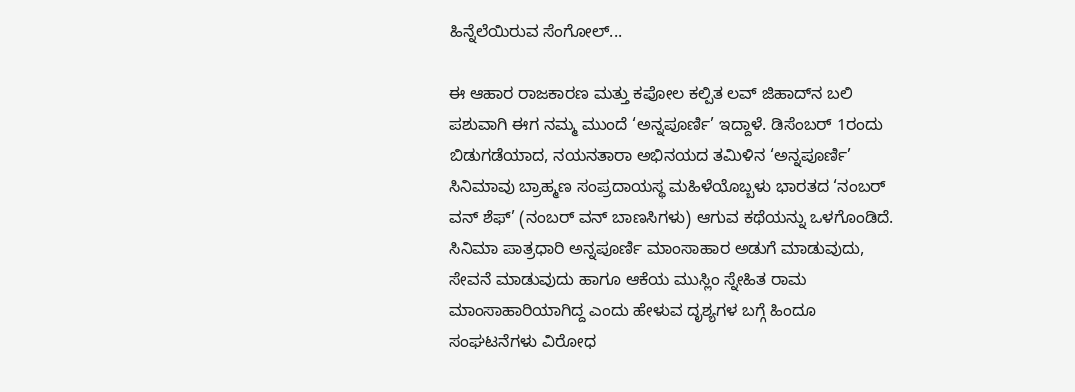ಹಿನ್ನೆಲೆಯಿರುವ ಸೆಂಗೋಲ್...

ಈ ಆಹಾರ ರಾಜಕಾರಣ ಮತ್ತು ಕಪೋಲ ಕಲ್ಪಿತ ಲವ್‌ ಜಿಹಾದ್‌ನ ಬಲಿ ಪಶುವಾಗಿ ಈಗ ನಮ್ಮ ಮುಂದೆ ‘ಅನ್ನಪೂರ್ಣಿ’ ಇದ್ದಾಳೆ. ಡಿಸೆಂಬರ್‌ 1ರಂದು ಬಿಡುಗಡೆಯಾದ, ನಯನತಾರಾ ಅಭಿನಯದ ತಮಿಳಿನ ‘ಅನ್ನಪೂರ್ಣಿ’ ಸಿನಿಮಾವು ಬ್ರಾಹ್ಮಣ ಸಂಪ್ರದಾಯಸ್ಥ ಮಹಿಳೆಯೊಬ್ಬಳು ಭಾರತದ ‘ನಂಬರ್‌ ವನ್ ಶೆಫ್’ (ನಂಬರ್ ವನ್ ಬಾಣಸಿಗಳು) ಆಗುವ ಕಥೆಯನ್ನು ಒಳಗೊಂಡಿದೆ. ಸಿನಿಮಾ ಪಾತ್ರಧಾರಿ ಅನ್ನಪೂರ್ಣಿ ಮಾಂಸಾಹಾರ ಅಡುಗೆ ಮಾಡುವುದು, ಸೇವನೆ ಮಾಡುವುದು ಹಾಗೂ ಆಕೆಯ ಮುಸ್ಲಿಂ ಸ್ನೇಹಿತ ರಾಮ ಮಾಂಸಾಹಾರಿಯಾಗಿದ್ದ ಎಂದು ಹೇಳುವ ದೃಶ್ಯಗಳ ಬಗ್ಗೆ ಹಿಂದೂ ಸಂಘಟನೆಗಳು ವಿರೋಧ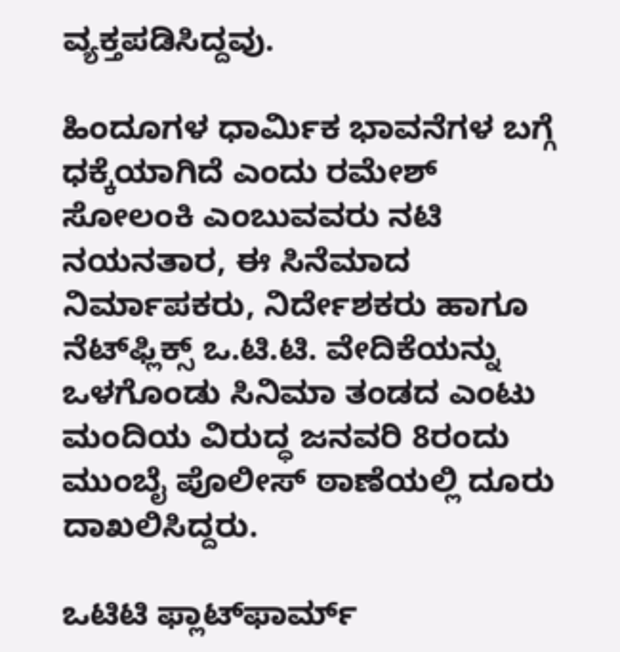ವ್ಯಕ್ತಪಡಿಸಿದ್ದವು.

ಹಿಂದೂಗಳ ಧಾರ್ಮಿಕ ಭಾವನೆಗಳ ಬಗ್ಗೆ ಧಕ್ಕೆಯಾಗಿದೆ ಎಂದು ರಮೇಶ್ ಸೋಲಂಕಿ ಎಂಬುವವರು ನಟಿ ನಯನತಾರ, ಈ ಸಿನೆಮಾದ ನಿರ್ಮಾಪಕರು, ನಿರ್ದೇಶಕರು ಹಾಗೂ ನೆಟ್‌ಫ್ಲಿಕ್ಸ್ ಒ.ಟಿ.ಟಿ. ವೇದಿಕೆಯನ್ನು ಒಳಗೊಂಡು ಸಿನಿಮಾ ತಂಡದ ಎಂಟು ಮಂದಿಯ ವಿರುದ್ಧ ಜನವರಿ 8ರಂದು ಮುಂಬೈ ಪೊಲೀಸ್‌ ಠಾಣೆಯಲ್ಲಿ ದೂರು ದಾಖಲಿಸಿದ್ದರು.

ಒಟಿಟಿ ಫ್ಲಾಟ್‌ಫಾರ್ಮ್‌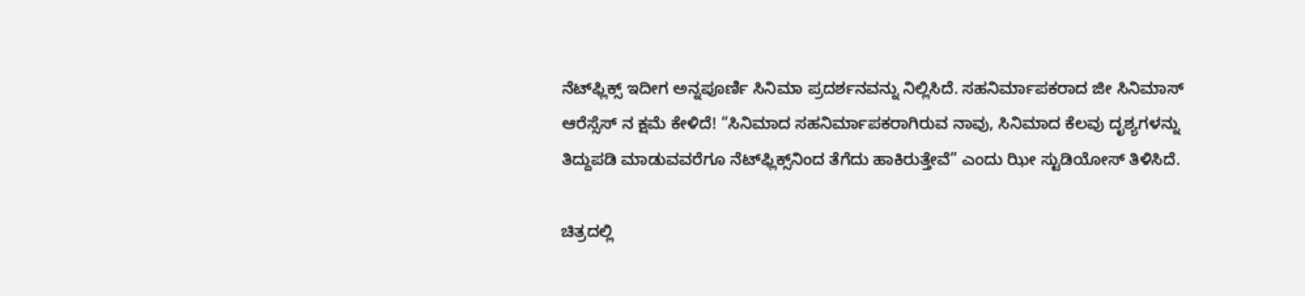ನೆಟ್‌ಫ್ಲಿಕ್ಸ್‌ ಇದೀಗ ಅನ್ನಪೂರ್ಣಿ ಸಿನಿಮಾ ಪ್ರದರ್ಶನವನ್ನು ನಿಲ್ಲಿಸಿದೆ. ಸಹನಿರ್ಮಾಪಕರಾದ ಜೀ ಸಿನಿಮಾಸ್‌ ಆರೆಸ್ಸೆಸ್‌ ನ ಕ್ಷಮೆ ಕೇಳಿದೆ! “ಸಿನಿಮಾದ ಸಹನಿರ್ಮಾಪಕರಾಗಿರುವ ನಾವು, ಸಿನಿಮಾದ ಕೆಲವು ದೃಶ್ಯಗಳನ್ನು ತಿದ್ದುಪಡಿ ಮಾಡುವವರೆಗೂ ನೆಟ್‌ಫ್ಲಿಕ್ಸ್‌ನಿಂದ ತೆಗೆದು ಹಾಕಿರುತ್ತೇವೆ” ಎಂದು ಝೀ ಸ್ಟುಡಿಯೋಸ್ ತಿಳಿಸಿದೆ.

ಚಿತ್ರದಲ್ಲಿ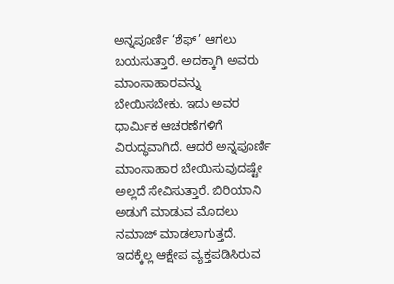ಅನ್ನಪೂರ್ಣಿ ‘ಶೆಫ್’ ಆಗಲು ಬಯಸುತ್ತಾರೆ. ಅದಕ್ಕಾಗಿ ಅವರು ಮಾಂಸಾಹಾರವನ್ನು ಬೇಯಿಸಬೇಕು. ಇದು ಅವರ ಧಾರ್ಮಿಕ ಆಚರಣೆಗಳಿಗೆ ವಿರುದ್ಧವಾಗಿದೆ. ಆದರೆ ಅನ್ನಪೂರ್ಣಿ ಮಾಂಸಾಹಾರ ಬೇಯಿಸುವುದಷ್ಟೇ ಅಲ್ಲದೆ ಸೇವಿಸುತ್ತಾರೆ. ಬಿರಿಯಾನಿ ಅಡುಗೆ ಮಾಡುವ ಮೊದಲು ನಮಾಜ್ ಮಾಡಲಾಗುತ್ತದೆ. ಇದಕ್ಕೆಲ್ಲ ಆಕ್ಷೇಪ ವ್ಯಕ್ತಪಡಿಸಿರುವ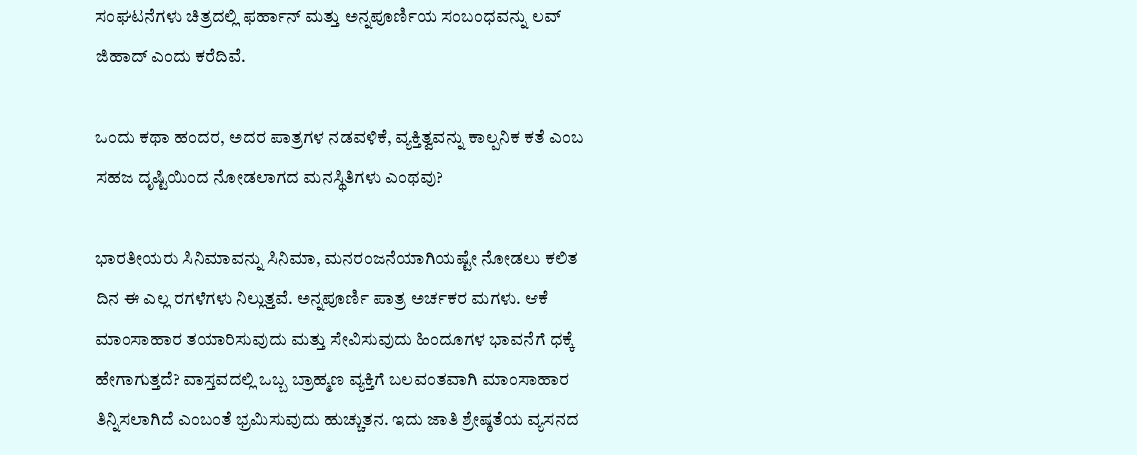ಸಂಘಟನೆಗಳು ಚಿತ್ರದಲ್ಲಿ ಫರ್ಹಾನ್ ಮತ್ತು ಅನ್ನಪೂರ್ಣಿಯ ಸಂಬಂಧವನ್ನು ಲವ್ ಜಿಹಾದ್‌ ಎಂದು ಕರೆದಿವೆ.

ಒಂದು ಕಥಾ ಹಂದರ, ಅದರ ಪಾತ್ರಗಳ ನಡವಳಿಕೆ, ವ್ಯಕ್ತಿತ್ವವನ್ನು ಕಾಲ್ಪನಿಕ ಕತೆ ಎಂಬ ಸಹಜ ದೃಷ್ಟಿಯಿಂದ ನೋಡಲಾಗದ ಮನಸ್ಥಿತಿಗಳು ಎಂಥವು?

ಭಾರತೀಯರು ಸಿನಿಮಾವನ್ನು ಸಿನಿಮಾ, ಮನರಂಜನೆಯಾಗಿಯಷ್ಟೇ ನೋಡಲು ಕಲಿತ ದಿನ ಈ ಎಲ್ಲ ರಗಳೆಗಳು ನಿಲ್ಲುತ್ತವೆ. ಅನ್ನಪೂರ್ಣಿ ಪಾತ್ರ ಅರ್ಚಕರ ಮಗಳು. ಆಕೆ ಮಾಂಸಾಹಾರ ತಯಾರಿಸುವುದು ಮತ್ತು ಸೇವಿಸುವುದು ಹಿಂದೂಗಳ ಭಾವನೆಗೆ ಧಕ್ಕೆ ಹೇಗಾಗುತ್ತದೆ? ವಾಸ್ತವದಲ್ಲಿ ಒಬ್ಬ ಬ್ರಾಹ್ಮಣ ವ್ಯಕ್ತಿಗೆ ಬಲವಂತವಾಗಿ ಮಾಂಸಾಹಾರ ತಿನ್ನಿಸಲಾಗಿದೆ ಎಂಬಂತೆ ಭ್ರಮಿಸುವುದು ಹುಚ್ಚುತನ. ಇದು ಜಾತಿ ಶ್ರೇಷ್ಠತೆಯ ವ್ಯಸನದ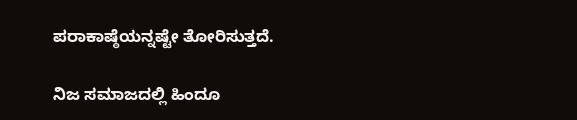ಪರಾಕಾಷ್ಠೆಯನ್ನಷ್ಟೇ ತೋರಿಸುತ್ತದೆ.

ನಿಜ ಸಮಾಜದಲ್ಲಿ ಹಿಂದೂ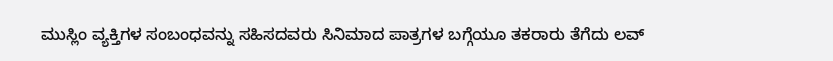ಮುಸ್ಲಿಂ ವ್ಯಕ್ತಿಗಳ ಸಂಬಂಧವನ್ನು ಸಹಿಸದವರು ಸಿನಿಮಾದ ಪಾತ್ರಗಳ ಬಗ್ಗೆಯೂ ತಕರಾರು ತೆಗೆದು ಲವ್‌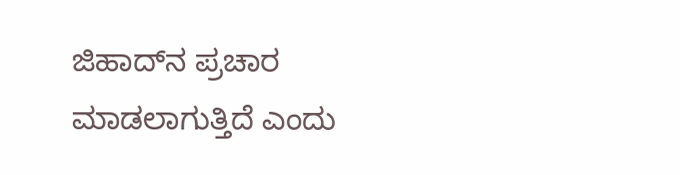ಜಿಹಾದ್‌ನ ಪ್ರಚಾರ ಮಾಡಲಾಗುತ್ತಿದೆ ಎಂದು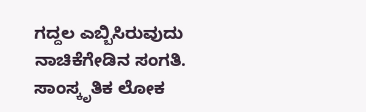ಗದ್ದಲ ಎಬ್ಬಿಸಿರುವುದು ನಾಚಿಕೆಗೇಡಿನ ಸಂಗತಿ. ಸಾಂಸ್ಕೃತಿಕ ಲೋಕ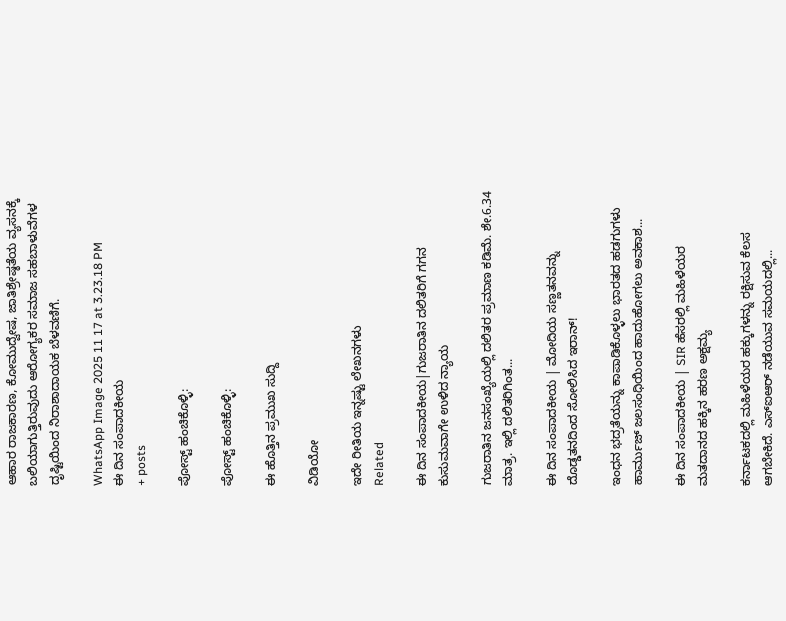ಆಹಾರ ರಾಜಕಾರಣ, ಕೋಮುದ್ವೇಷ, ಜಾತಿಶ್ರೇಷ್ಠತೆಯ ವ್ಯಸನಕ್ಕೆ ಬಲಿಯಾಗುತ್ತಿರುವುದು ಆರೋಗ್ಯಕರ ಸಮಾಜ ಸಹಬಾಳುವೆಗಳ ದೃಷ್ಟಿಯಿಂದ ನಿರಾಶಾದಾಯಕ ಬೆಳವಣಿಗೆ.

WhatsApp Image 2025 11 17 at 3.23.18 PM
ಈ ದಿನ ಸಂಪಾದಕೀಯ
+ posts

ಪೋಸ್ಟ್ ಹಂಚಿಕೊಳ್ಳಿ:

ಪೋಸ್ಟ್ ಹಂಚಿಕೊಳ್ಳಿ:

ಈ ಹೊತ್ತಿನ ಪ್ರಮುಖ ಸುದ್ದಿ

ವಿಡಿಯೋ

ಇದೇ ರೀತಿಯ ಇನ್ನಷ್ಟು ಲೇಖನಗಳು
Related

ಈ ದಿನ ಸಂಪಾದಕೀಯ|ಗುಜರಾತಿನ ದಲಿತರಿಗೆ ಗಗನ ಕುಸುಮವಾಗೇ ಉಳಿದ ನ್ಯಾಯ

ಗುಜರಾತಿನ ಜನಸಂಖ್ಯೆಯಲ್ಲಿ ದಲಿತರ ಪ್ರಮಾಣ ಕಡಿಮೆ. ಶೇ.6.34 ಮಾತ್ರ. ಇಲ್ಲಿ ದಲಿತರಿಗಿಂತ...

ಈ ದಿನ ಸಂಪಾದಕೀಯ | ಮೋದಿಯ ಸಣ್ಣತನವನ್ನು ದೊಡ್ಡತನದಿಂದ ಸೋಲಿಸಿದ ಇರಾನ್‌!

ಇಂಧನ ಭದ್ರತೆಯನ್ನು ಕಾಪಾಡಿಕೊಳ್ಳಲು ಭಾರತದ ಹಡಗುಗಳು ಹಾರ್ಮುಜ್ ಜಲಸಂಧಿಯಿಂದ ಹಾದುಹೋಗಲು ಅವಕಾಶ...

ಈ ದಿನ ಸಂಪಾದಕೀಯ | SIR ಹೆಸರಲ್ಲಿ ಮಹಿಳೆಯರ ಮತದಾನದ ಹಕ್ಕಿನ ಹರಣ ಅಕ್ಷಮ್ಯ

ಕರ್ನಾಟಕದಲ್ಲಿ ಮಹಿಳೆಯರ ಹಕ್ಕುಗಳನ್ನು ರಕ್ಷಿಸುವ ಕೆಲಸ ಆಗಬೇಕಿದೆ. ಎಸ್‌ಐಆರ್‌ ನಡೆಯುವ ಸಮಯದಲ್ಲಿ...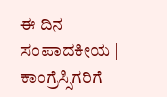ಈ ದಿನ ಸಂಪಾದಕೀಯ | ಕಾಂಗ್ರೆಸ್ಸಿಗರಿಗೆ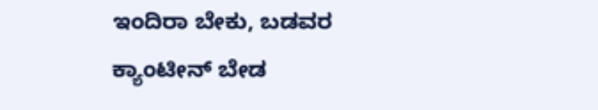ಇಂದಿರಾ ಬೇಕು, ಬಡವರ ಕ್ಯಾಂಟೀನ್ ಬೇಡ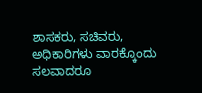ಶಾಸಕರು, ಸಚಿವರು, ಅಧಿಕಾರಿಗಳು ವಾರಕ್ಕೊಂದು ಸಲವಾದರೂ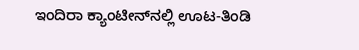ಇಂದಿರಾ ಕ್ಯಾಂಟೀನ್‌ನಲ್ಲಿ ಊಟ-ತಿಂಡಿ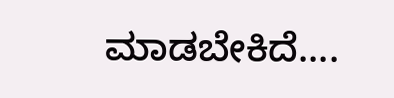ಮಾಡಬೇಕಿದೆ....